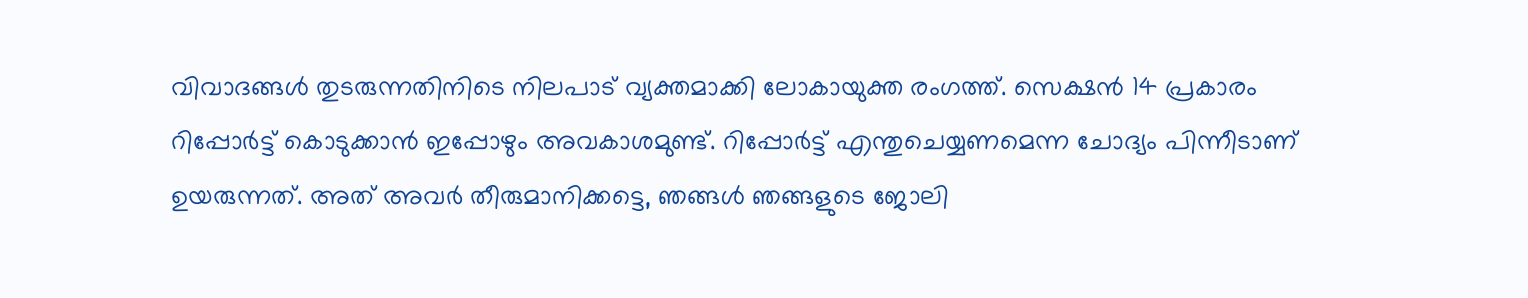വിവാദങ്ങൾ തുടരുന്നതിനിടെ നിലപാട് വ്യക്തമാക്കി ലോകായുക്ത രംഗത്ത്. സെക്ഷന്‍ 14 പ്രകാരം റിപ്പോര്‍ട്ട് കൊടുക്കാന്‍ ഇപ്പോഴും അവകാശമുണ്ട്. റിപ്പോര്‍ട്ട് എന്തുചെയ്യണമെന്ന ചോദ്യം പിന്നീടാണ് ഉയരുന്നത്. അത് അവര്‍ തീരുമാനിക്കട്ടെ, ഞങ്ങള്‍ ഞങ്ങളുടെ ജോലി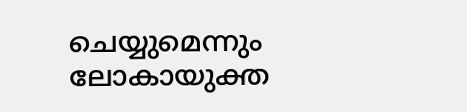ചെയ്യുമെന്നും ലോകായുക്ത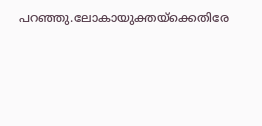പറഞ്ഞു.ലോകായുക്തയ്‌ക്കെതിരേ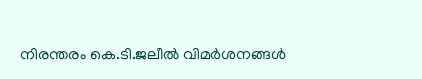നിരന്തരം കെ.ടി.ജലീല്‍ വിമര്‍ശനങ്ങള്‍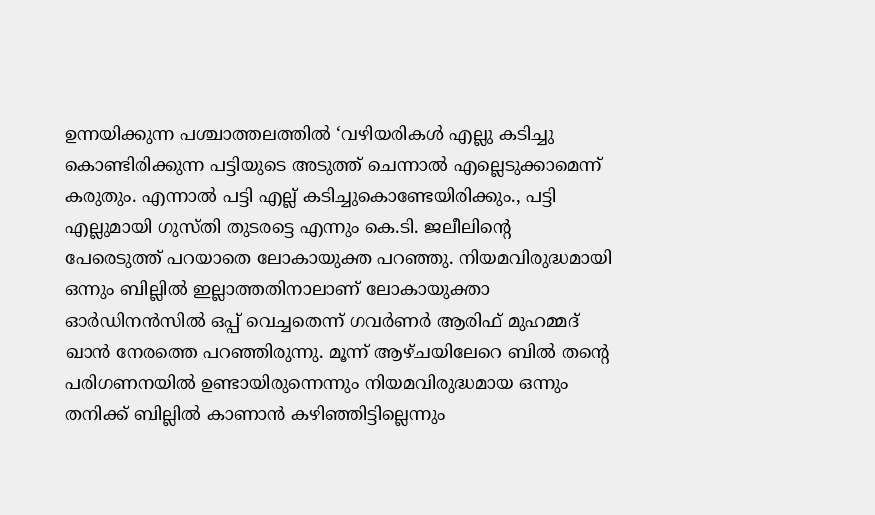ഉന്നയിക്കുന്ന പശ്ചാത്തലത്തിൽ ‘വഴിയരികള്‍ എല്ലു കടിച്ചു കൊണ്ടിരിക്കുന്ന പട്ടിയുടെ അടുത്ത് ചെന്നാല്‍ എല്ലെടുക്കാമെന്ന് കരുതും. എന്നാല്‍ പട്ടി എല്ല് കടിച്ചുകൊണ്ടേയിരിക്കും., പട്ടി എല്ലുമായി ഗുസ്തി തുടരട്ടെ എന്നും കെ.ടി. ജലീലിന്റെ പേരെടുത്ത് പറയാതെ ലോകായുക്ത പറഞ്ഞു. നിയമവിരുദ്ധമായി ഒന്നും ബില്ലില്‍ ഇല്ലാത്തതിനാലാണ് ലോകായുക്താ ഓര്‍ഡിനന്‍സില്‍ ഒപ്പ് വെച്ചതെന്ന് ഗവര്‍ണര്‍ ആരിഫ് മുഹമ്മദ് ഖാന്‍ നേരത്തെ പറഞ്ഞിരുന്നു. മൂന്ന് ആഴ്ചയിലേറെ ബില്‍ തന്റെ പരിഗണനയില്‍ ഉണ്ടായിരുന്നെന്നും നിയമവിരുദ്ധമായ ഒന്നും തനിക്ക് ബില്ലില്‍ കാണാന്‍ കഴിഞ്ഞിട്ടില്ലെന്നും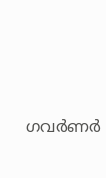ഗവര്‍ണര്‍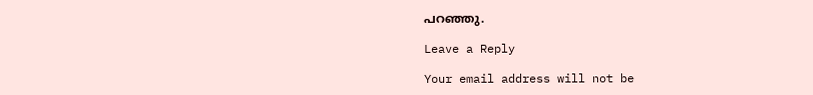പറഞ്ഞു.

Leave a Reply

Your email address will not be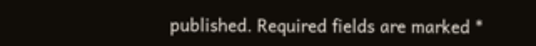published. Required fields are marked *